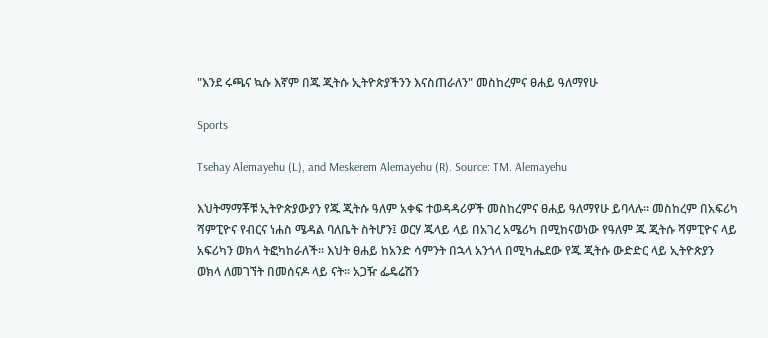"እንደ ሩጫና ኳሱ እኛም በጁ ጂትሱ ኢትዮጵያችንን እናስጠራለን" መስከረምና ፀሐይ ዓለማየሁ

Sports

Tsehay Alemayehu (L), and Meskerem Alemayehu (R). Source: TM. Alemayehu

እህትማማቾቹ ኢትዮጵያውያን የጁ ጂትሱ ዓለም አቀፍ ተወዳዳሪዎች መስከረምና ፀሐይ ዓለማየሁ ይባላሉ። መስከረም በአፍሪካ ሻምፒዮና የብርና ነሐስ ሜዳል ባለቤት ስትሆን፤ ወርሃ ጁላይ ላይ በአገረ አሜሪካ በሚከናወነው የዓለም ጁ ጂትሱ ሻምፒዮና ላይ አፍሪካን ወክላ ትፎካከራለች። እህት ፀሐይ ከአንድ ሳምንት በኋላ አንጎላ በሚካሔደው የጁ ጂትሱ ውድድር ላይ ኢትዮጵያን ወክላ ለመገኘት በመሰናዶ ላይ ናት። አጋዥ ፌዴሬሽን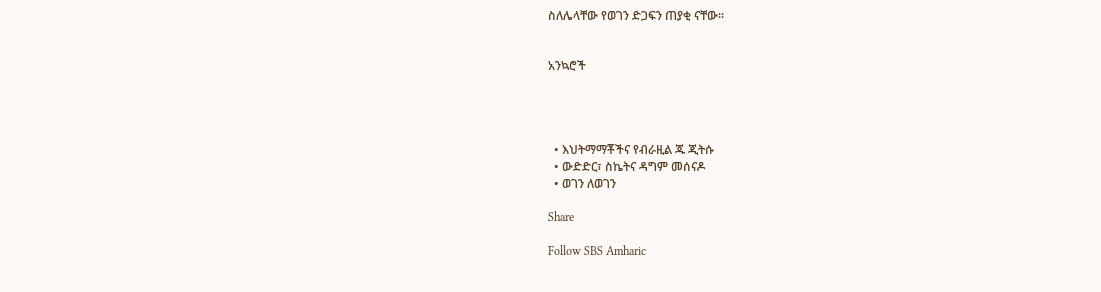ስለሌላቸው የወገን ድጋፍን ጠያቂ ናቸው።


አንኳሮች




  • እህትማማቾችና የብራዚል ጁ ጂትሱ
  • ውድድር፣ ስኬትና ዳግም መሰናዶ
  • ወገን ለወገን

Share

Follow SBS Amharic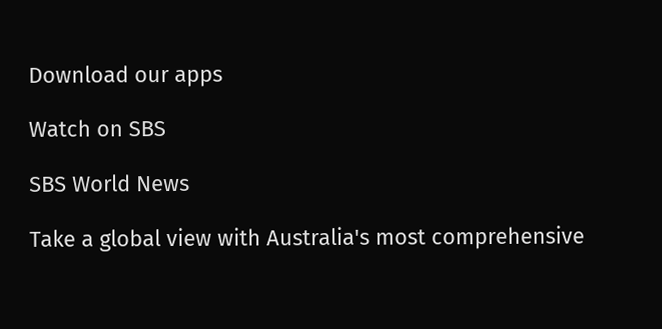Download our apps

Watch on SBS

SBS World News

Take a global view with Australia's most comprehensive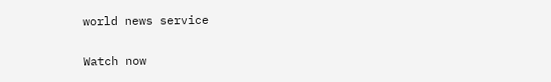world news service

Watch now